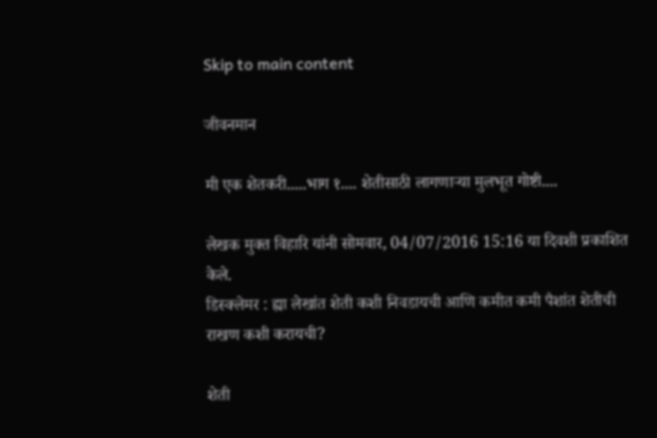Skip to main content

जीवनमान

मी एक शेतकरी.....भाग १.... शेतीसाठी लागणार्‍या मुलभूत गोष्टी....

लेखक मुक्त विहारि यांनी सोमवार, 04/07/2016 15:16 या दिवशी प्रकाशित केले.
डिस्क्लेमर : ह्या लेखांत शेती कशी निवडायची आणि कमीत कमी पैशांत शेतीची राखण कशी करायची?

शेती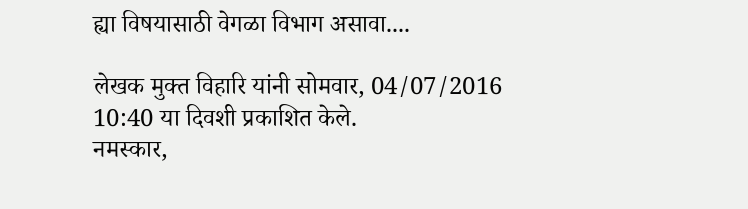ह्या विषयासाठी वेगळा विभाग असावा....

लेखक मुक्त विहारि यांनी सोमवार, 04/07/2016 10:40 या दिवशी प्रकाशित केले.
नमस्कार,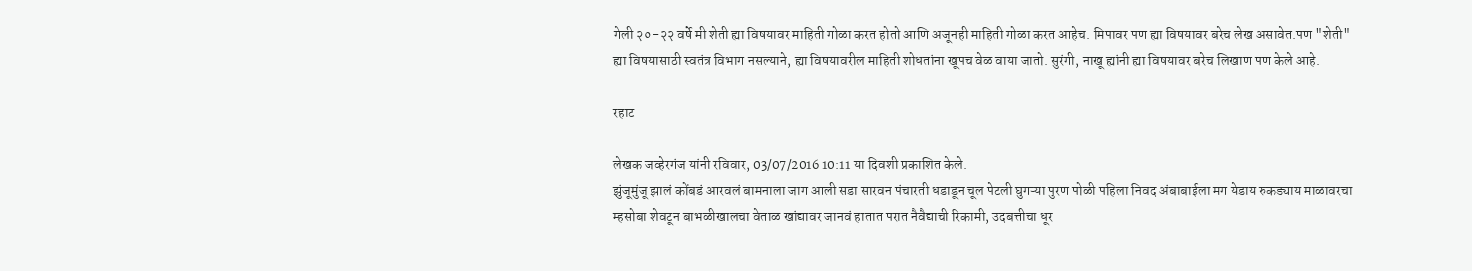गेली २०-२२ वर्षे मी शेती ह्या विषयावर माहिती गोळा करत होतो आणि अजूनही माहिती गोळा करत आहेच. मिपावर पण ह्या विषयावर बरेच लेख असावेत.पण "शेती" ह्या विषयासाठी स्वतंत्र विभाग नसल्याने, ह्या विषयावरील माहिती शोधतांना खूपच वेळ वाया जातो. सुरंगी, नाखू ह्यांनी ह्या विषयावर बरेच लिखाण पण केले आहे.

रहाट

लेखक जव्हेरगंज यांनी रविवार, 03/07/2016 10:11 या दिवशी प्रकाशित केले.
झुंजूमुंजू झालं कोंबडं आरवलं बामनाला जाग आली सडा सारवन पंचारती धडाडून चूल पेटली घुगऱ्या पुरण पोळी पहिला निवद अंबाबाईला मग येडाय रुकड्याय माळावरचा म्हसोबा शेवटून बाभळीखालचा वेताळ खांद्यावर जानवं हातात परात नैवैद्याची रिकामी, उदबत्तीचा धूर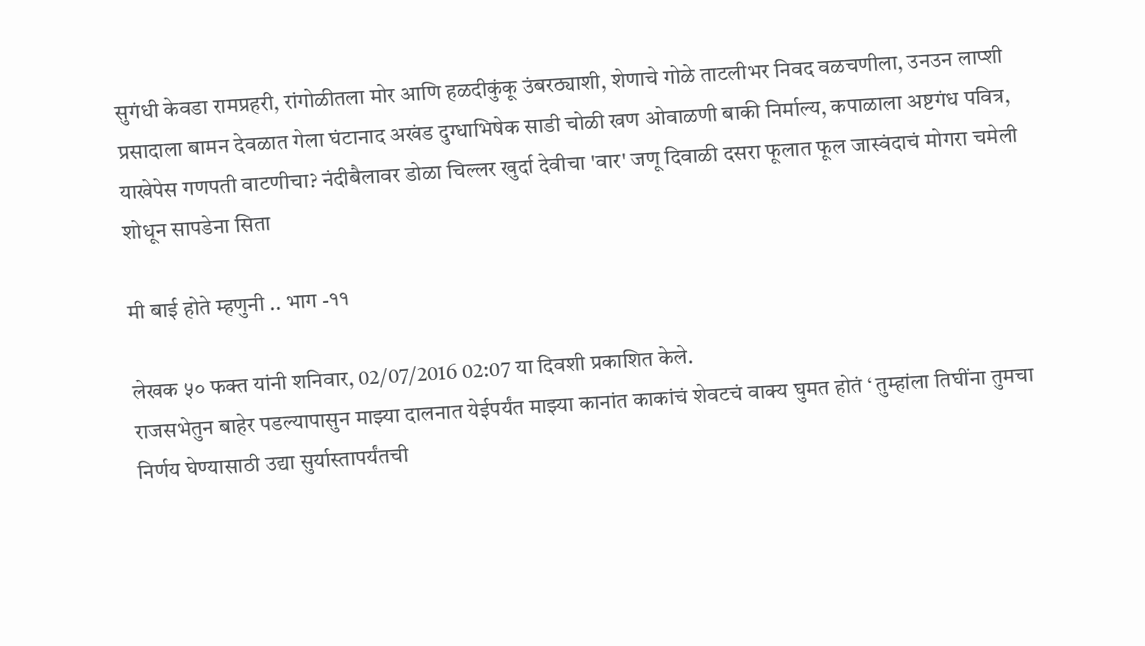सुगंधी केवडा रामप्रहरी, रांगोळीतला मोर आणि हळदीकुंकू उंबरठ्याशी, शेणाचे गोळे ताटलीभर निवद वळचणीला, उनउन लाप्शी प्रसादाला बामन देवळात गेला घंटानाद अखंड दुग्धाभिषेक साडी चोळी खण ओवाळणी बाकी निर्माल्य, कपाळाला अष्टगंध पवित्र, याखेपेस गणपती वाटणीचा? नंदीबैलावर डोळा चिल्लर खुर्दा देवीचा 'वार' जणू दिवाळी दसरा फूलात फूल जास्वंदाचं मोगरा चमेली शोधून सापडेना सिता

मी बाई होते म्हणुनी .. भाग -११

लेखक ५० फक्त यांनी शनिवार, 02/07/2016 02:07 या दिवशी प्रकाशित केले.
राजसभेतुन बाहेर पडल्यापासुन माझ्या दालनात येईपर्यंत माझ्या कानांत काकांचं शेवटचं वाक्य घुमत होतं ‘ तुम्हांला तिघींना तुमचा निर्णय घेण्यासाठी उद्या सुर्यास्तापर्यंतची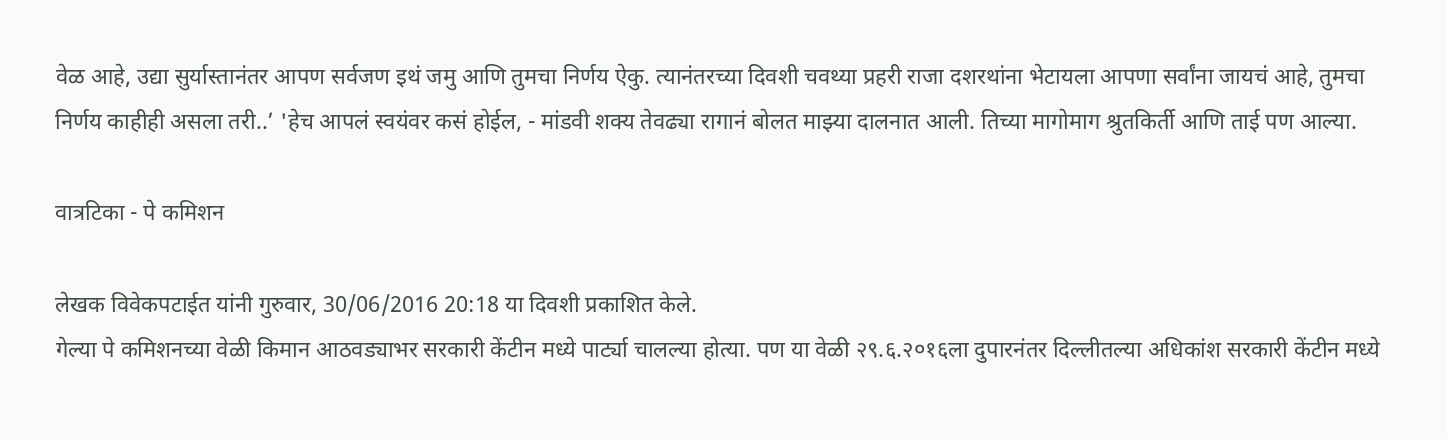वेळ आहे, उद्या सुर्यास्तानंतर आपण सर्वजण इथं जमु आणि तुमचा निर्णय ऐकु. त्यानंतरच्या दिवशी चवथ्या प्रहरी राजा दशरथांना भेटायला आपणा सर्वांना जायचं आहे, तुमचा निर्णय काहीही असला तरी..’ 'हेच आपलं स्वयंवर कसं होईल, - मांडवी शक्य तेवढ्या रागानं बोलत माझ्या दालनात आली. तिच्या मागोमाग श्रुतकिर्ती आणि ताई पण आल्या.

वात्रटिका - पे कमिशन

लेखक विवेकपटाईत यांनी गुरुवार, 30/06/2016 20:18 या दिवशी प्रकाशित केले.
गेल्या पे कमिशनच्या वेळी किमान आठवड्याभर सरकारी केंटीन मध्ये पार्ट्या चालल्या होत्या. पण या वेळी २९.६.२०१६ला दुपारनंतर दिल्लीतल्या अधिकांश सरकारी केंटीन मध्ये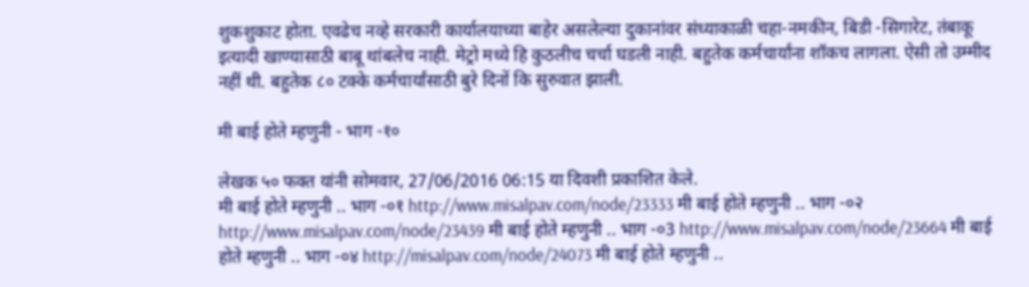शुकशुकाट होता. एवढेच नव्हे सरकारी कार्यालयाच्या बाहेर असलेल्या दुकानांवर संध्याकाळी चहा-नमकीन, बिडी -सिगारेट, तंबाकू इत्यादी खाण्यासाठी बाबू थांबलेच नाही. मेट्रो मध्ये हि कुठलीच चर्चा घडली नाही. बहुतेक कर्मचार्यांना शॉकच लागला. ऐसी तो उम्मीद नहीं थी. बहुतेक ८० टक्के कर्मचार्यांसाठी बुरे दिनों कि सुरुवात झाली.

मी बाई होते म्हणुनी - भाग -१०

लेखक ५० फक्त यांनी सोमवार, 27/06/2016 06:15 या दिवशी प्रकाशित केले.
मी बाई होते म्हणुनी .. भाग -०१ http://www.misalpav.com/node/23333 मी बाई होते म्हणुनी .. भाग -०२ http://www.misalpav.com/node/23439 मी बाई होते म्हणुनी .. भाग -०3 http://www.misalpav.com/node/23664 मी बाई होते म्हणुनी .. भाग -०४ http://misalpav.com/node/24073 मी बाई होते म्हणुनी ..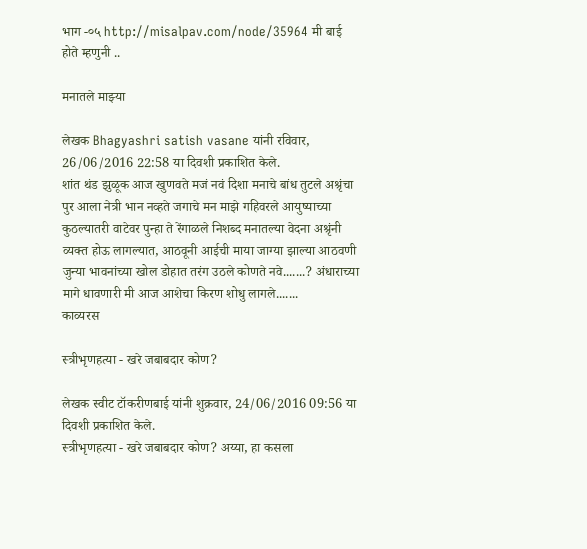भाग -०५ http://misalpav.com/node/35964 मी बाई होते म्हणुनी ..

मनातले माझ्या

लेखक Bhagyashri satish vasane यांनी रविवार, 26/06/2016 22:58 या दिवशी प्रकाशित केले.
शांत थंड झुळूक आज खुणवते मजं नवं दिशा मनाचे बांध तुटले अश्रृंचा पुर आला नेत्री भान नव्हते जगाचे मन माझे गहिवरले आयुष्याच्या कुठल्यातरी वाटेवर पुन्हा ते रेंगाळले निशब्द मनातल्या वेदना अश्रृंनी व्यक्त होऊ लागल्यात, आठवूनी आईची माया जाग्या झाल्या आठवणी जुन्या भावनांच्या खोल डोहात तरंग उठले कोणते नवे.......? अंधाराच्या मागे धावणारी मी आज आशेचा किरण शोधु लागले.......
काव्यरस

स्त्रीभृणहत्या - खरे जबाबदार कोण?

लेखक स्वीट टॉकरीणबाई यांनी शुक्रवार, 24/06/2016 09:56 या दिवशी प्रकाशित केले.
स्त्रीभृणहत्या - खरे जबाबदार कोण? अय्या, हा कसला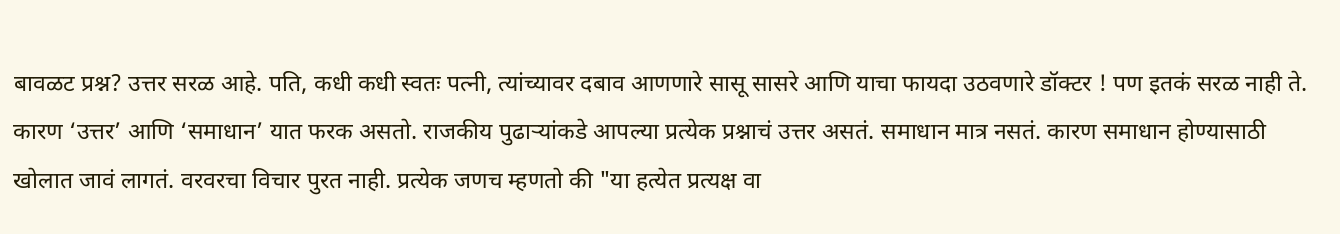बावळट प्रश्न? उत्तर सरळ आहे. पति, कधी कधी स्वतः पत्नी, त्यांच्यावर दबाव आणणारे सासू सासरे आणि याचा फायदा उठवणारे डॉक्टर ! पण इतकं सरळ नाही ते. कारण ‘उत्तर’ आणि ‘समाधान’ यात फरक असतो. राजकीय पुढार्‍यांकडे आपल्या प्रत्येक प्रश्नाचं उत्तर असतं. समाधान मात्र नसतं. कारण समाधान होण्यासाठी खोलात जावं लागतं. वरवरचा विचार पुरत नाही. प्रत्येक जणच म्हणतो की "या हत्येत प्रत्यक्ष वा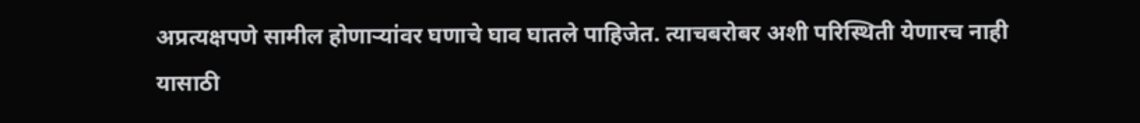अप्रत्यक्षपणे सामील होणार्‍यांवर घणाचे घाव घातले पाहिजेत. त्याचबरोबर अशी परिस्थिती येणारच नाही यासाठी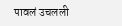पावलं उचलली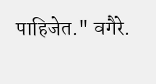पाहिजेत." वगैरे.